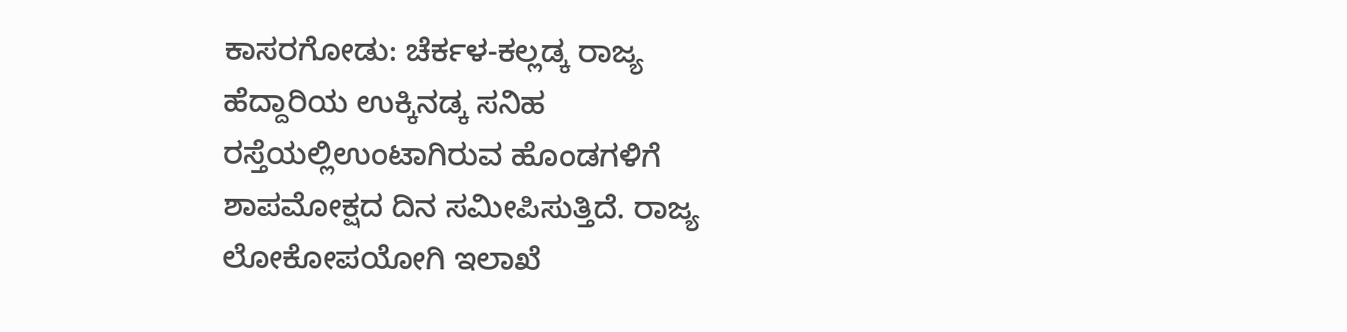ಕಾಸರಗೋಡು: ಚೆರ್ಕಳ-ಕಲ್ಲಡ್ಕ ರಾಜ್ಯ ಹೆದ್ದಾರಿಯ ಉಕ್ಕಿನಡ್ಕ ಸನಿಹ ರಸ್ತೆಯಲ್ಲಿಉಂಟಾಗಿರುವ ಹೊಂಡಗಳಿಗೆ ಶಾಪಮೋಕ್ಷದ ದಿನ ಸಮೀಪಿಸುತ್ತಿದೆ. ರಾಜ್ಯ ಲೋಕೋಪಯೋಗಿ ಇಲಾಖೆ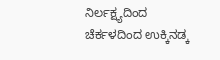ನಿರ್ಲಕ್ಷ್ಯದಿಂದ ಚೆರ್ಕಳದಿಂದ ಉಕ್ಕಿನಡ್ಕ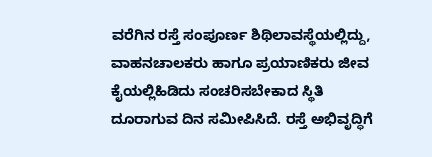ವರೆಗಿನ ರಸ್ತೆ ಸಂಪೂರ್ಣ ಶಿಥಿಲಾವಸ್ಥೆಯಲ್ಲಿದ್ದು, ವಾಹನಚಾಲಕರು ಹಾಗೂ ಪ್ರಯಾಣಿಕರು ಜೀವ ಕೈಯಲ್ಲಿಹಿಡಿದು ಸಂಚರಿಸಬೇಕಾದ ಸ್ಥಿತಿ ದೂರಾಗುವ ದಿನ ಸಮೀಪಿಸಿದೆ. ರಸ್ತೆ ಅಭಿವೃದ್ಧಿಗೆ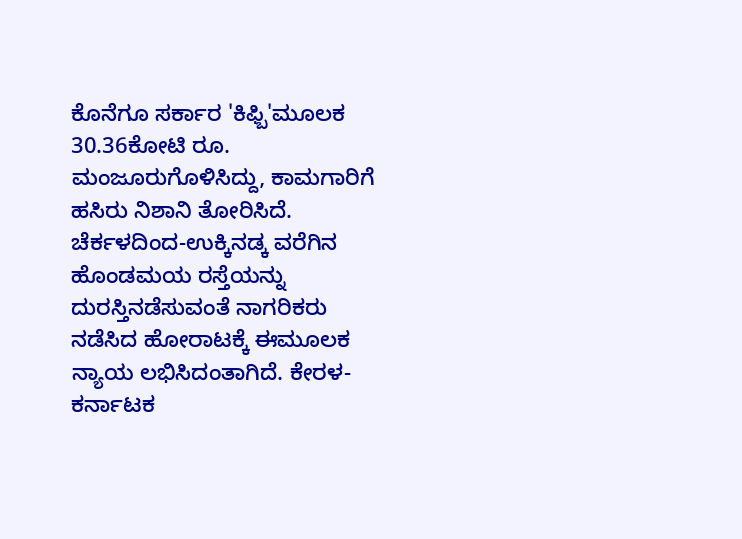ಕೊನೆಗೂ ಸರ್ಕಾರ 'ಕಿಫ್ಬಿ'ಮೂಲಕ 30.36ಕೋಟಿ ರೂ. ಮಂಜೂರುಗೊಳಿಸಿದ್ದು, ಕಾಮಗಾರಿಗೆ ಹಸಿರು ನಿಶಾನಿ ತೋರಿಸಿದೆ.
ಚೆರ್ಕಳದಿಂದ-ಉಕ್ಕಿನಡ್ಕ ವರೆಗಿನ ಹೊಂಡಮಯ ರಸ್ತೆಯನ್ನು ದುರಸ್ತಿನಡೆಸುವಂತೆ ನಾಗರಿಕರು ನಡೆಸಿದ ಹೋರಾಟಕ್ಕೆ ಈಮೂಲಕ ನ್ಯಾಯ ಲಭಿಸಿದಂತಾಗಿದೆ. ಕೇರಳ-ಕರ್ನಾಟಕ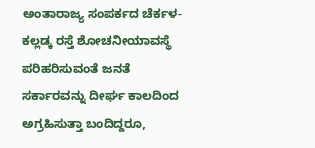ಅಂತಾರಾಜ್ಯ ಸಂಪರ್ಕದ ಚೆರ್ಕಳ-ಕಲ್ಲಡ್ಕ ರಸ್ತೆ ಶೋಚನೀಯಾವಸ್ಥೆ ಪರಿಹರಿಸುವಂತೆ ಜನತೆ ಸರ್ಕಾರವನ್ನು ದೀರ್ಘ ಕಾಲದಿಂದ ಅಗ್ರಹಿಸುತ್ತಾ ಬಂದಿದ್ದರೂ,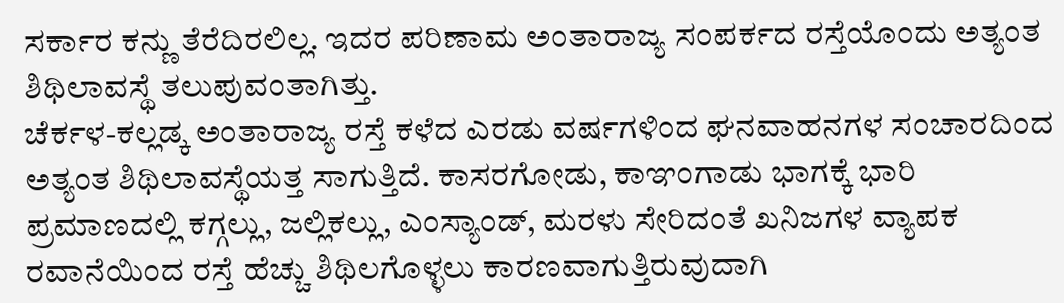ಸರ್ಕಾರ ಕನ್ಣು ತೆರೆದಿರಲಿಲ್ಲ. ಇದರ ಪರಿಣಾಮ ಅಂತಾರಾಜ್ಯ ಸಂಪರ್ಕದ ರಸ್ತೆಯೊಂದು ಅತ್ಯಂತ ಶಿಥಿಲಾವಸ್ಥೆ ತಲುಪುವಂತಾಗಿತ್ತು.
ಚೆರ್ಕಳ-ಕಲ್ಲಡ್ಕ ಅಂತಾರಾಜ್ಯ ರಸ್ತೆ ಕಳೆದ ಎರಡು ವರ್ಷಗಳಿಂದ ಘನವಾಹನಗಳ ಸಂಚಾರದಿಂದ ಅತ್ಯಂತ ಶಿಥಿಲಾವಸ್ಥೆಯತ್ತ ಸಾಗುತ್ತಿದೆ. ಕಾಸರಗೋಡು, ಕಾಞಂಗಾಡು ಭಾಗಕ್ಕೆ ಭಾರಿ ಪ್ರಮಾಣದಲ್ಲಿ ಕಗ್ಗಲ್ಲು, ಜಲ್ಲಿಕಲ್ಲು, ಎಂಸ್ಯಾಂಡ್, ಮರಳು ಸೇರಿದಂತೆ ಖನಿಜಗಳ ವ್ಯಾಪಕ ರವಾನೆಯಿಂದ ರಸ್ತೆ ಹೆಚ್ಚು ಶಿಥಿಲಗೊಳ್ಳಲು ಕಾರಣವಾಗುತ್ತಿರುವುದಾಗಿ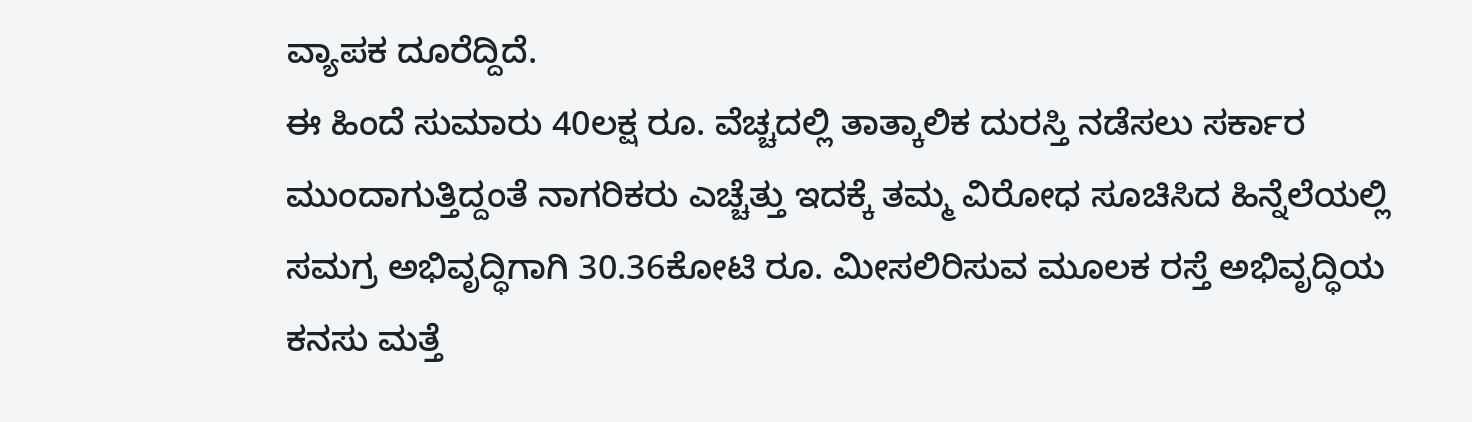ವ್ಯಾಪಕ ದೂರೆದ್ದಿದೆ.
ಈ ಹಿಂದೆ ಸುಮಾರು 40ಲಕ್ಷ ರೂ. ವೆಚ್ಚದಲ್ಲಿ ತಾತ್ಕಾಲಿಕ ದುರಸ್ತಿ ನಡೆಸಲು ಸರ್ಕಾರ ಮುಂದಾಗುತ್ತಿದ್ದಂತೆ ನಾಗರಿಕರು ಎಚ್ಚೆತ್ತು ಇದಕ್ಕೆ ತಮ್ಮ ವಿರೋಧ ಸೂಚಿಸಿದ ಹಿನ್ನೆಲೆಯಲ್ಲಿ ಸಮಗ್ರ ಅಭಿವೃದ್ಧಿಗಾಗಿ 30.36ಕೋಟಿ ರೂ. ಮೀಸಲಿರಿಸುವ ಮೂಲಕ ರಸ್ತೆ ಅಭಿವೃದ್ಧಿಯ ಕನಸು ಮತ್ತೆ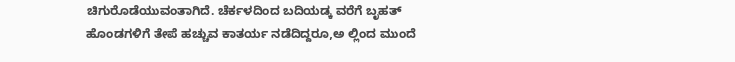ಚಿಗುರೊಡೆಯುವಂತಾಗಿದೆ. ಚೆರ್ಕಳದಿಂದ ಬದಿಯಡ್ಕ ವರೆಗೆ ಬೃಹತ್ ಹೊಂಡಗಳಿಗೆ ತೇಪೆ ಹಚ್ಚುವ ಕಾತರ್ಯ ನಡೆದಿದ್ದರೂ,ಅ ಲ್ಲಿಂದ ಮುಂದೆ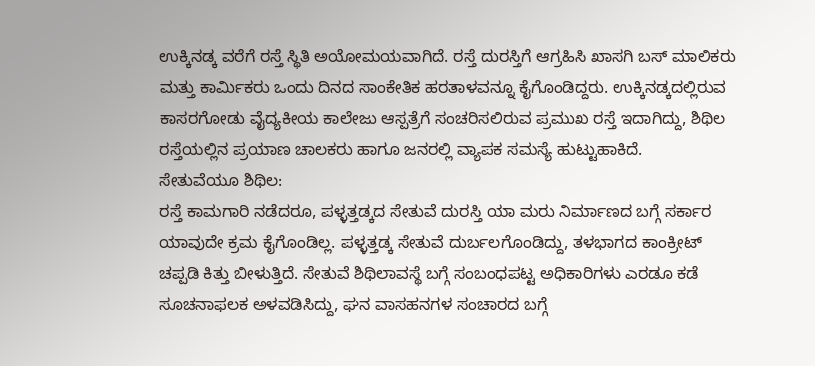ಉಕ್ಕಿನಡ್ಕ ವರೆಗೆ ರಸ್ತೆ ಸ್ಥಿತಿ ಅಯೋಮಯವಾಗಿದೆ. ರಸ್ತೆ ದುರಸ್ತಿಗೆ ಆಗ್ರಹಿಸಿ ಖಾಸಗಿ ಬಸ್ ಮಾಲಿಕರು ಮತ್ತು ಕಾರ್ಮಿಕರು ಒಂದು ದಿನದ ಸಾಂಕೇತಿಕ ಹರತಾಳವನ್ನೂ ಕೈಗೊಂಡಿದ್ದರು. ಉಕ್ಕಿನಡ್ಕದಲ್ಲಿರುವ ಕಾಸರಗೋಡು ವೈದ್ಯಕೀಯ ಕಾಲೇಜು ಆಸ್ಪತ್ರೆಗೆ ಸಂಚರಿಸಲಿರುವ ಪ್ರಮುಖ ರಸ್ತೆ ಇದಾಗಿದ್ದು, ಶಿಥಿಲ ರಸ್ತೆಯಲ್ಲಿನ ಪ್ರಯಾಣ ಚಾಲಕರು ಹಾಗೂ ಜನರಲ್ಲಿ ವ್ಯಾಪಕ ಸಮಸ್ಯೆ ಹುಟ್ಟುಹಾಕಿದೆ.
ಸೇತುವೆಯೂ ಶಿಥಿಲ:
ರಸ್ತೆ ಕಾಮಗಾರಿ ನಡೆದರೂ, ಪಳ್ಳತ್ತಡ್ಕದ ಸೇತುವೆ ದುರಸ್ತಿ ಯಾ ಮರು ನಿರ್ಮಾಣದ ಬಗ್ಗೆ ಸರ್ಕಾರ ಯಾವುದೇ ಕ್ರಮ ಕೈಗೊಂಡಿಲ್ಲ. ಪಳ್ಳತ್ತಡ್ಕ ಸೇತುವೆ ದುರ್ಬಲಗೊಂಡಿದ್ದು, ತಳಭಾಗದ ಕಾಂಕ್ರೀಟ್ ಚಪ್ಪಡಿ ಕಿತ್ತು ಬೀಳುತ್ತಿದೆ. ಸೇತುವೆ ಶಿಥಿಲಾವಸ್ಥೆ ಬಗ್ಗೆ ಸಂಬಂಧಪಟ್ಟ ಅಧಿಕಾರಿಗಳು ಎರಡೂ ಕಡೆ ಸೂಚನಾಫಲಕ ಅಳವಡಿಸಿದ್ದು, ಘನ ವಾಸಹನಗಳ ಸಂಚಾರದ ಬಗ್ಗೆ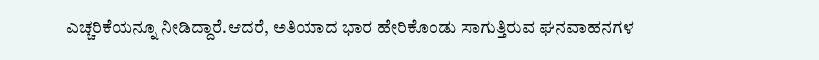ಎಚ್ಚರಿಕೆಯನ್ನೂ ನೀಡಿದ್ದಾರೆ.ಆದರೆ, ಅತಿಯಾದ ಭಾರ ಹೇರಿಕೊಂಡು ಸಾಗುತ್ತಿರುವ ಘನವಾಹನಗಳ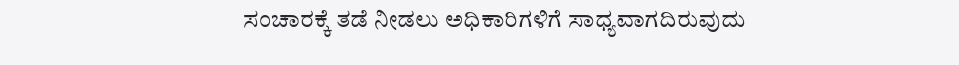ಸಂಚಾರಕ್ಕೆ ತಡೆ ನೀಡಲು ಅಧಿಕಾರಿಗಳಿಗೆ ಸಾಧ್ಯವಾಗದಿರುವುದು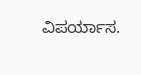ವಿಪರ್ಯಾಸ.